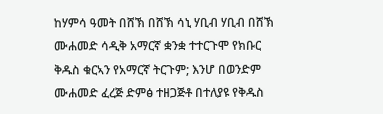ከሃምሳ ዓመት በሸኽ በሸኽ ሳኒ ሃቢብ ሃቢብ በሸኽ ሙሐመድ ሳዲቅ አማርኛ ቋንቋ ተተርጉሞ የክቡር ቅዱስ ቁርኣን የአማርኛ ትርጉም; እንሆ በወንድም ሙሐመድ ፈረጅ ድምፅ ተዘጋጅቶ በተለያዩ የቅዱስ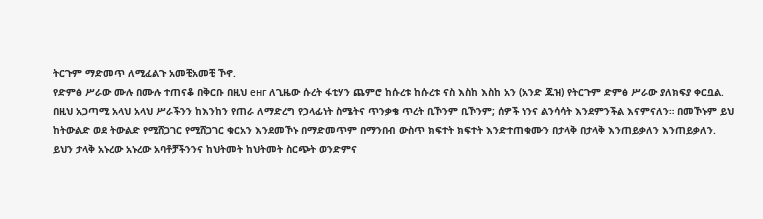ትርጉም ማድመጥ ለሚፈልጉ አመቺአመቺ ኾኖ.
የድምፅ ሥራው ሙሉ በሙሉ ተጠናቆ በቅርቡ በዚህ енг ለጊዜው ሱረት ፋቲሃን ጨምሮ ከሱረቱ ከሱረቱ ናስ እስከ እስከ አን (አንድ ጁዝ) የትርጉም ድምፅ ሥራው ያለክፍያ ቀርቧል.
በዚህ አጋጣሚ አላህ አላህ ሥራችንን ከእንከን የጠራ ለማድረግ የኃላፊነት ስሜትና ጥንቃቄ ጥረት ቢኾንም ቢኾንም; ሰዎች ነንና ልንሳሳት እንደምንችል እናምናለን። በመኾኑም ይህ ከትውልድ ወደ ትውልድ የሚሸጋገር የሚሸጋገር ቁርአን እንደመኾኑ በማድመጥም በማንበብ ውስጥ ክፍተት ክፍተት እንድተጠቁሙን በታላቅ በታላቅ እንጠይቃለን እንጠይቃለን.
ይህን ታላቅ አኑረው አኑረው አባቶቻችንንና ከህትመት ከህትመት ስርጭት ወንድምና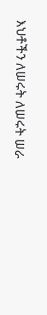እህቶችን ለሠሩት ለሠሩት ሠራ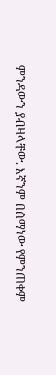ምንዳውን ያብዛላቸው. እኛንም በሰማነው የምንጠቀም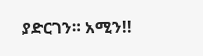ያድርገን። አሚን!!